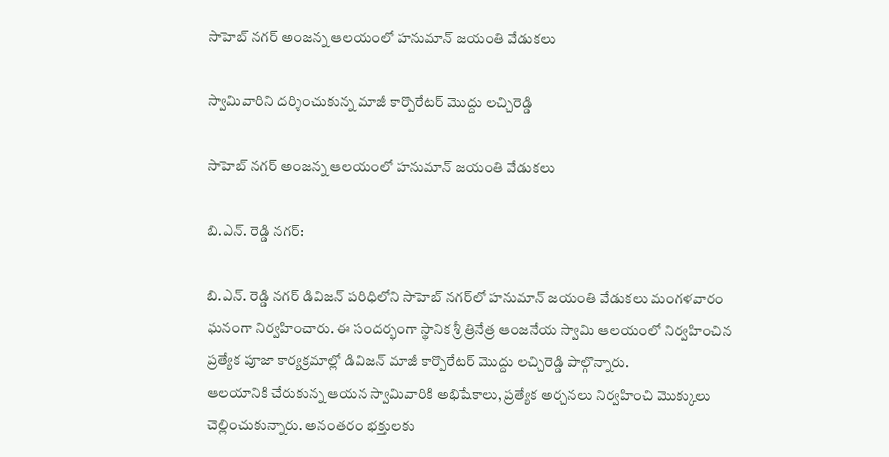సాహెబ్ నగర్ అంజన్న ఆలయంలో హనుమాన్ జయంతి వేడుకలు

స్వామివారిని దర్శించుకున్న మాజీ కార్పొరేటర్ మొద్దు లచ్చిరెడ్డి

సాహెబ్ నగర్ అంజన్న ఆలయంలో హనుమాన్ జయంతి వేడుకలు

బి.ఎన్. రెడ్డి నగర్:

బి.ఎన్. రెడ్డి నగర్ డివిజన్ పరిధిలోని సాహెబ్ నగర్‌లో హనుమాన్ జయంతి వేడుకలు మంగళవారం ఘనంగా నిర్వహించారు. ఈ సందర్భంగా స్థానిక శ్రీ త్రినేత్ర ఆంజనేయ స్వామి ఆలయంలో నిర్వహించిన ప్రత్యేక పూజా కార్యక్రమాల్లో డివిజన్ మాజీ కార్పొరేటర్ మొద్దు లచ్చిరెడ్డి పాల్గొన్నారు.
ఆలయానికి చేరుకున్న ఆయన స్వామివారికి అభిషేకాలు, ప్రత్యేక అర్చనలు నిర్వహించి మొక్కులు చెల్లించుకున్నారు. అనంతరం భక్తులకు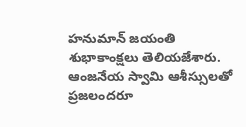హనుమాన్ జయంతి శుభాకాంక్షలు తెలియజేశారు. ఆంజనేయ స్వామి ఆశీస్సులతో ప్రజలందరూ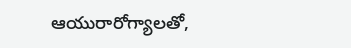ఆయురారోగ్యాలతో,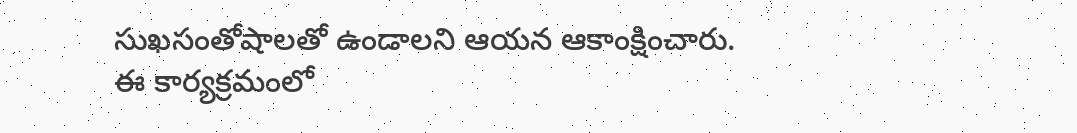సుఖసంతోషాలతో ఉండాలని ఆయన ఆకాంక్షించారు. ఈ కార్యక్రమంలో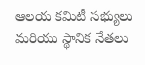ఆలయ కమిటీ సభ్యులు మరియు స్థానిక నేతలు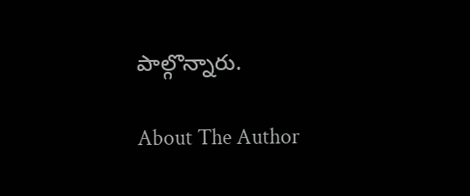పాల్గొన్నారు.

About The Author